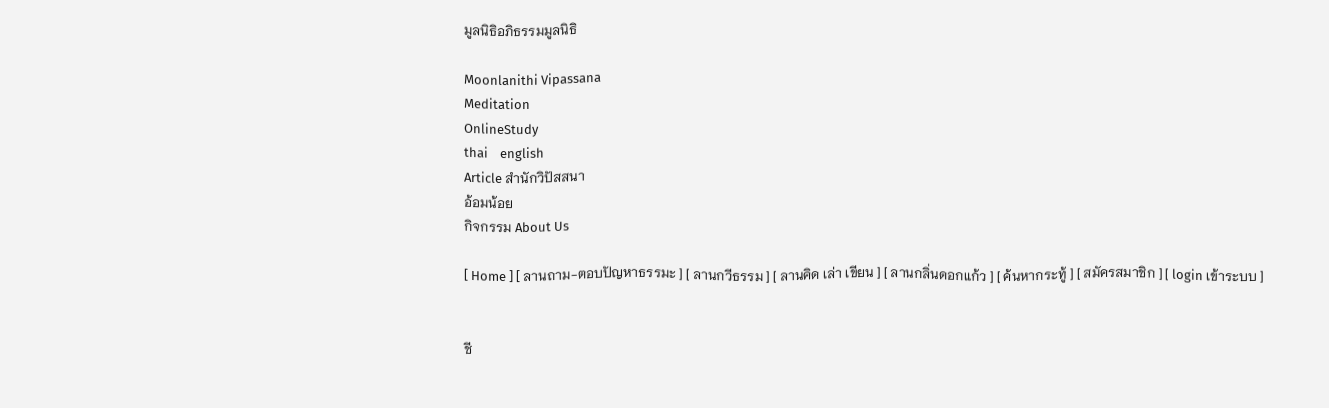มูลนิธิอภิธรรมมูลนิธิ

Moonlanithi Vipassana
Meditation
OnlineStudy
thai    english
Article สำนักวิปัสสนา
อ้อมน้อย
กิจกรรม About Us

[ Home ] [ ลานถาม-ตอบปัญหาธรรมะ ] [ ลานกวีธรรม ] [ ลานคิด เล่า เขียน ] [ ลานกลิ่นดอกแก้ว ] [ ค้นหากระทู้ ] [ สมัครสมาชิก ] [ login เข้าระบบ ]


ชี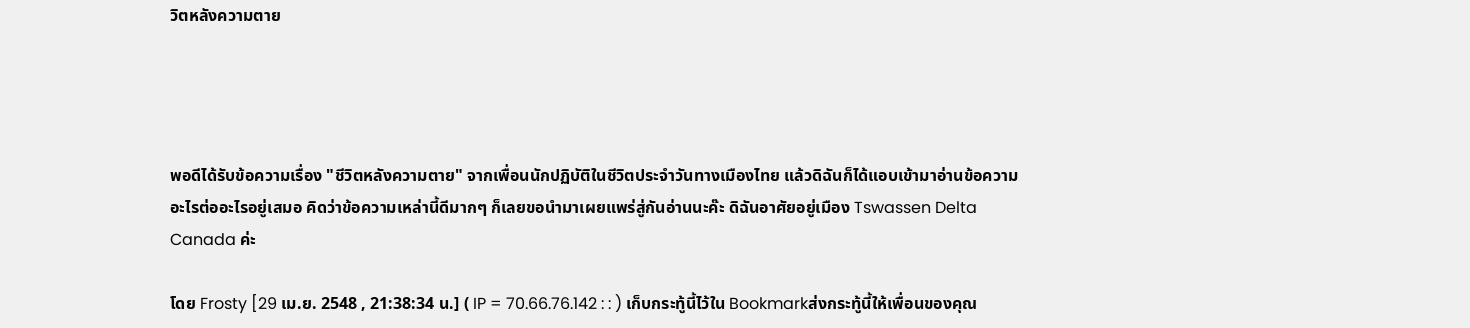วิตหลังความตาย




พอดีได้รับข้อความเรื่อง "ชีวิตหลังความตาย" จากเพื่อนนักปฏิบัติในชีวิตประจำวันทางเมืองไทย แล้วดิฉันก็ได้แอบเข้ามาอ่านข้อความอะไรต่ออะไรอยู่เสมอ คิดว่าข้อความเหล่านี้ดีมากๆ ก็เลยขอนำมาเผยแพร่สู่กันอ่านนะค๊ะ ดิฉันอาศัยอยู่เมือง Tswassen Delta Canada ค่ะ

โดย Frosty [29 เม.ย. 2548 , 21:38:34 น.] ( IP = 70.66.76.142 : : ) เก็บกระทู้นี้ไว้ใน Bookmarkส่งกระทู้นี้ให้เพื่อนของคุณ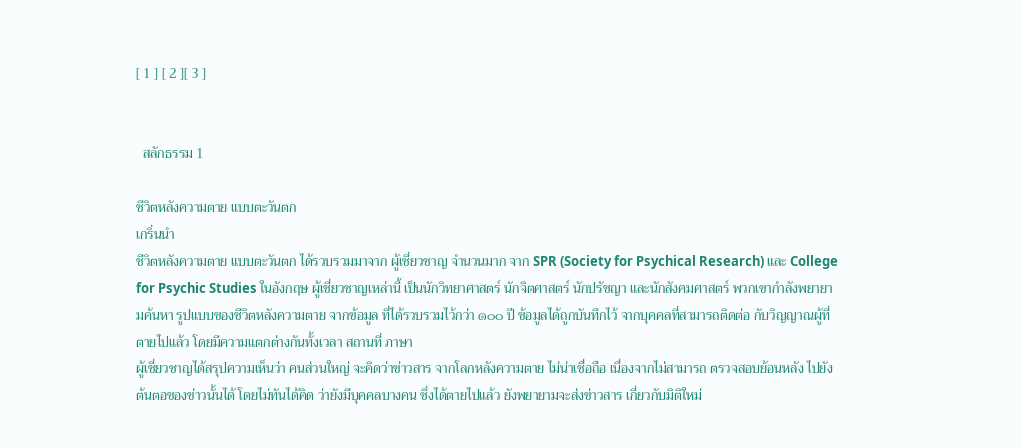[ 1 ] [ 2 ][ 3 ]


  สลักธรรม 1

ชีวิตหลังความตาย แบบตะวันตก
เกริ่นนำ
ชีวิตหลังความตาย แบบตะวันตก ได้รวบรวมมาจาก ผู้เชี่ยวชาญ จำนวนมาก จาก SPR (Society for Psychical Research) และ College for Psychic Studies ในอังกฤษ ผู้เชี่ยวชาญเหล่านี้ เป็นนักวิทยาศาสตร์ นักจิตศาสตร์ นักปรัชญา และนักสังคมศาสตร์ พวกเขากำลังพยายามค้นหา รูปแบบของชีวิตหลังความตาย จากข้อมูล ที่ได้รวบรวมไว้กว่า ๑๐๐ ปี ข้อมูลได้ถูกบันทึกไว้ จากบุคคลที่สามารถติดต่อ กับวิญญาณผู้ที่ตายไปแล้ว โดยมีความแตกต่างกันทั้งเวลา สถานที่ ภาษา
ผู้เชี่ยวชาญได้สรุปความเห็นว่า คนส่วนใหญ่ จะคิดว่าข่าวสาร จากโลกหลังความตาย ไม่น่าเชื่อถือ เนื่องจากไม่สามารถ ตรวจสอบย้อนหลัง ไปยังต้นตอของข่าวนั้นได้ โดยไม่ทันได้คิด ว่ายังมีบุคคลบางคน ซึ่งได้ตายไปแล้ว ยังพยายามจะส่งข่าวสาร เกี่ยวกับมิติใหม่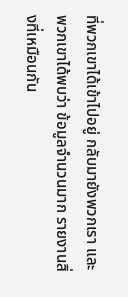ที่พวกเขาได้เข้าไปอยู่ กลับมายังพวกเรา และพวกเขาได้พบว่า ข้อมูลจำนวนมาก รายงานสิ่งที่เหมือนกัน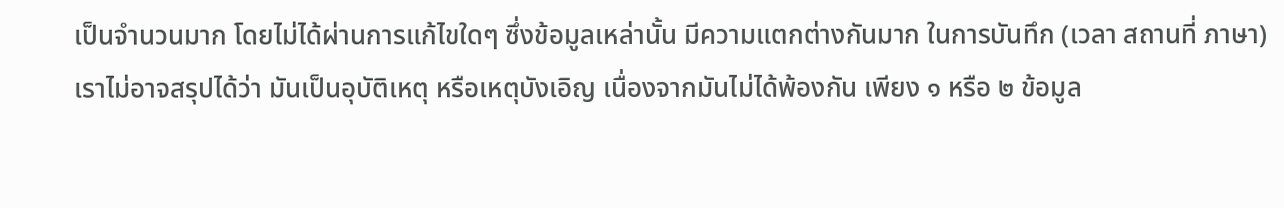เป็นจำนวนมาก โดยไม่ได้ผ่านการแก้ไขใดๆ ซึ่งข้อมูลเหล่านั้น มีความแตกต่างกันมาก ในการบันทึก (เวลา สถานที่ ภาษา) เราไม่อาจสรุปได้ว่า มันเป็นอุบัติเหตุ หรือเหตุบังเอิญ เนื่องจากมันไม่ได้พ้องกัน เพียง ๑ หรือ ๒ ข้อมูล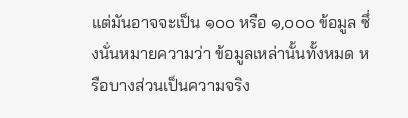แต่มันอาจจะเป็น ๑๐๐ หรือ ๑,๐๐๐ ข้อมูล ซึ่งนั่นหมายความว่า ข้อมูลเหล่านั้นทั้งหมด หรือบางส่วนเป็นความจริง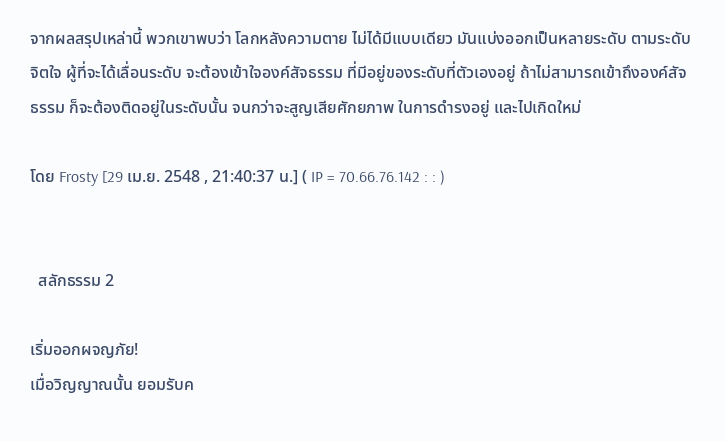จากผลสรุปเหล่านี้ พวกเขาพบว่า โลกหลังความตาย ไม่ได้มีแบบเดียว มันแบ่งออกเป็นหลายระดับ ตามระดับจิตใจ ผู้ที่จะได้เลื่อนระดับ จะต้องเข้าใจองค์สัจธรรม ที่มีอยู่ของระดับที่ตัวเองอยู่ ถ้าไม่สามารถเข้าถึงองค์สัจธรรม ก็จะต้องติดอยู่ในระดับนั้น จนกว่าจะสูญเสียศักยภาพ ในการดำรงอยู่ และไปเกิดใหม่

โดย Frosty [29 เม.ย. 2548 , 21:40:37 น.] ( IP = 70.66.76.142 : : )


  สลักธรรม 2

เริ่มออกผจญภัย!
เมื่อวิญญาณนั้น ยอมรับค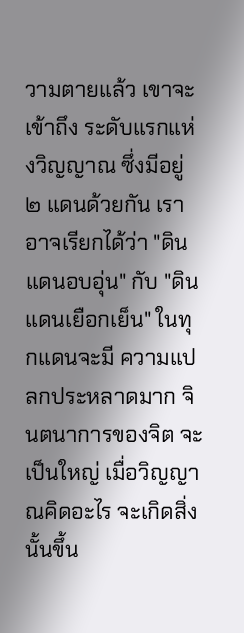วามตายแล้ว เขาจะเข้าถึง ระดับแรกแห่งวิญญาณ ซึ่งมีอยู่ ๒ แดนด้วยกัน เราอาจเรียกได้ว่า "ดินแดนอบอุ่น" กับ "ดินแดนเยือกเย็น" ในทุกแดนจะมี ความแปลกประหลาดมาก จินตนาการของจิต จะเป็นใหญ่ เมื่อวิญญาณคิดอะไร จะเกิดสิ่งนั้นขึ้น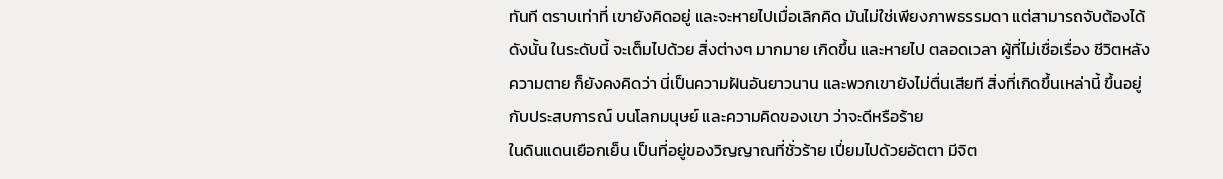ทันที ตราบเท่าที่ เขายังคิดอยู่ และจะหายไปเมื่อเลิกคิด มันไม่ใช่เพียงภาพธรรมดา แต่สามารถจับต้องได้ ดังนั้น ในระดับนี้ จะเต็มไปด้วย สิ่งต่างๆ มากมาย เกิดขึ้น และหายไป ตลอดเวลา ผู้ที่ไม่เชื่อเรื่อง ชีวิตหลังความตาย ก็ยังคงคิดว่า นี่เป็นความฝันอันยาวนาน และพวกเขายังไม่ตื่นเสียที สิ่งที่เกิดขึ้นเหล่านี้ ขึ้นอยู่กับประสบการณ์ บนโลกมนุษย์ และความคิดของเขา ว่าจะดีหรือร้าย
ในดินแดนเยือกเย็น เป็นที่อยู่ของวิญญาณที่ชั่วร้าย เปี่ยมไปด้วยอัตตา มีจิต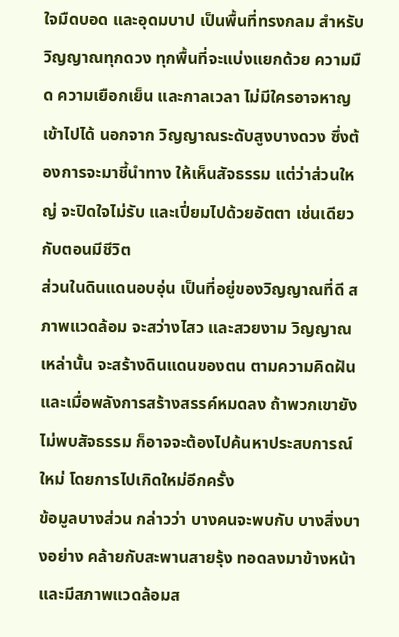ใจมืดบอด และอุดมบาป เป็นพื้นที่ทรงกลม สำหรับวิญญาณทุกดวง ทุกพื้นที่จะแบ่งแยกด้วย ความมืด ความเยือกเย็น และกาลเวลา ไม่มีใครอาจหาญเข้าไปได้ นอกจาก วิญญาณระดับสูงบางดวง ซึ่งต้องการจะมาชี้นำทาง ให้เห็นสัจธรรม แต่ว่าส่วนใหญ่ จะปิดใจไม่รับ และเปี่ยมไปด้วยอัตตา เช่นเดียวกับตอนมีชีวิต
ส่วนในดินแดนอบอุ่น เป็นที่อยู่ของวิญญาณที่ดี สภาพแวดล้อม จะสว่างไสว และสวยงาม วิญญาณเหล่านั้น จะสร้างดินแดนของตน ตามความคิดฝัน และเมื่อพลังการสร้างสรรค์หมดลง ถ้าพวกเขายังไม่พบสัจธรรม ก็อาจจะต้องไปค้นหาประสบการณ์ใหม่ โดยการไปเกิดใหม่อีกครั้ง
ข้อมูลบางส่วน กล่าวว่า บางคนจะพบกับ บางสิ่งบางอย่าง คล้ายกับสะพานสายรุ้ง ทอดลงมาข้างหน้า และมีสภาพแวดล้อมส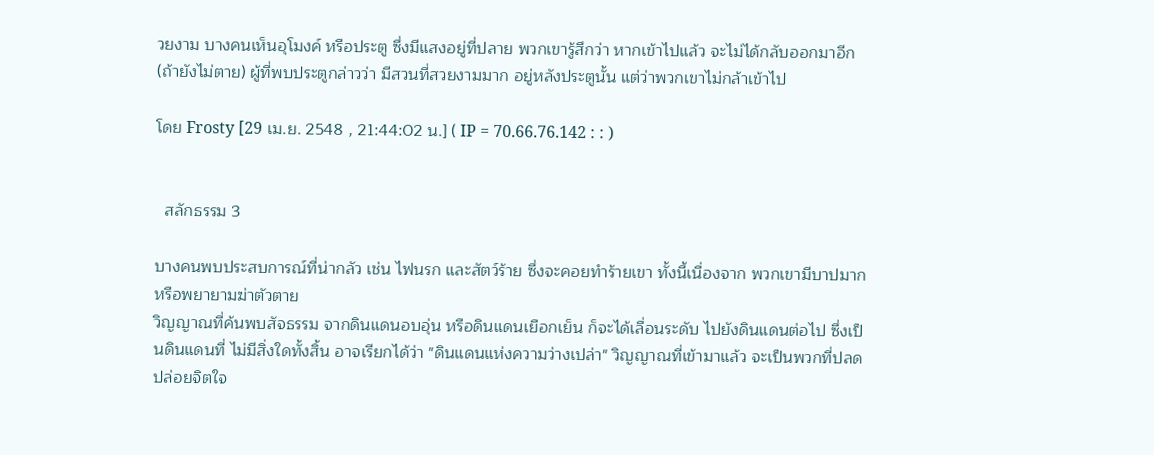วยงาม บางคนเห็นอุโมงค์ หรือประตู ซึ่งมีแสงอยู่ที่ปลาย พวกเขารู้สึกว่า หากเข้าไปแล้ว จะไม่ได้กลับออกมาอีก (ถ้ายังไม่ตาย) ผู้ที่พบประตูกล่าวว่า มีสวนที่สวยงามมาก อยู่หลังประตูนั้น แต่ว่าพวกเขาไม่กล้าเข้าไป

โดย Frosty [29 เม.ย. 2548 , 21:44:02 น.] ( IP = 70.66.76.142 : : )


  สลักธรรม 3

บางคนพบประสบการณ์ที่น่ากลัว เช่น ไฟนรก และสัตว์ร้าย ซึ่งจะคอยทำร้ายเขา ทั้งนี้เนื่องจาก พวกเขามีบาปมาก หรือพยายามฆ่าตัวตาย
วิญญาณที่ค้นพบสัจธรรม จากดินแดนอบอุ่น หรือดินแดนเยือกเย็น ก็จะได้เลื่อนระดับ ไปยังดินแดนต่อไป ซึ่งเป็นดินแดนที่ ไม่มีสิ่งใดทั้งสิ้น อาจเรียกได้ว่า "ดินแดนแห่งความว่างเปล่า" วิญญาณที่เข้ามาแล้ว จะเป็นพวกที่ปลดปล่อยจิตใจ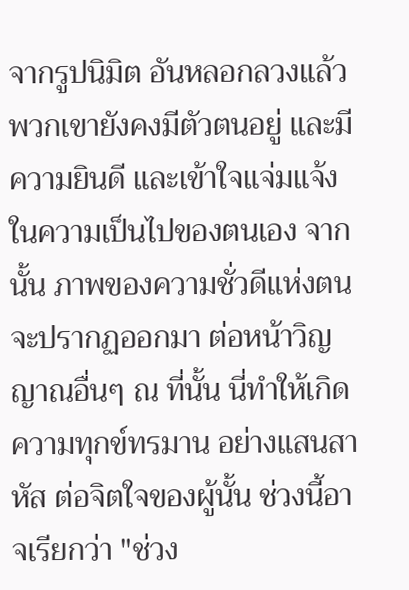จากรูปนิมิต อันหลอกลวงแล้ว พวกเขายังคงมีตัวตนอยู่ และมีความยินดี และเข้าใจแจ่มแจ้ง ในความเป็นไปของตนเอง จากนั้น ภาพของความชั่วดีแห่งตน จะปรากฏออกมา ต่อหน้าวิญญาณอื่นๆ ณ ที่นั้น นี่ทำให้เกิดความทุกข์ทรมาน อย่างแสนสาหัส ต่อจิตใจของผู้นั้น ช่วงนี้อาจเรียกว่า "ช่วง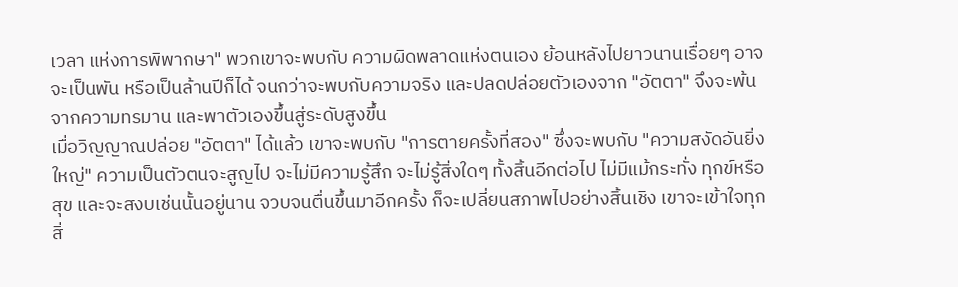เวลา แห่งการพิพากษา" พวกเขาจะพบกับ ความผิดพลาดแห่งตนเอง ย้อนหลังไปยาวนานเรื่อยๆ อาจจะเป็นพัน หรือเป็นล้านปีก็ได้ จนกว่าจะพบกับความจริง และปลดปล่อยตัวเองจาก "อัตตา" จึงจะพ้นจากความทรมาน และพาตัวเองขึ้นสู่ระดับสูงขึ้น
เมื่อวิญญาณปล่อย "อัตตา" ได้แล้ว เขาจะพบกับ "การตายครั้งที่สอง" ซึ่งจะพบกับ "ความสงัดอันยิ่งใหญ่" ความเป็นตัวตนจะสูญไป จะไม่มีความรู้สึก จะไม่รู้สิ่งใดๆ ทั้งสิ้นอีกต่อไป ไม่มีแม้กระทั่ง ทุกข์หรือสุข และจะสงบเช่นนั้นอยู่นาน จวบจนตื่นขึ้นมาอีกครั้ง ก็จะเปลี่ยนสภาพไปอย่างสิ้นเชิง เขาจะเข้าใจทุกสิ่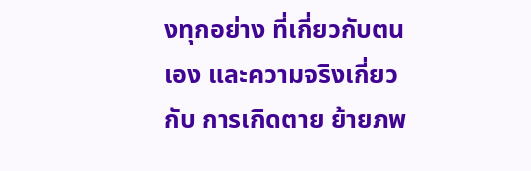งทุกอย่าง ที่เกี่ยวกับตนเอง และความจริงเกี่ยวกับ การเกิดตาย ย้ายภพ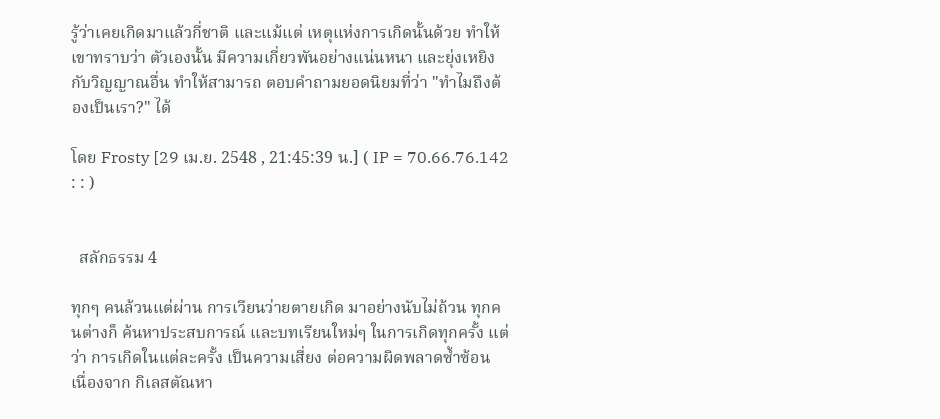รู้ว่าเคยเกิดมาแล้วกี่ชาติ และแม้แต่ เหตุแห่งการเกิดนั้นด้วย ทำให้เขาทราบว่า ตัวเองนั้น มีความเกี่ยวพันอย่างแน่นหนา และยุ่งเหยิงกับวิญญาณอื่น ทำให้สามารถ ตอบคำถามยอดนิยมที่ว่า "ทำไมถึงต้องเป็นเรา?" ได้

โดย Frosty [29 เม.ย. 2548 , 21:45:39 น.] ( IP = 70.66.76.142 : : )


  สลักธรรม 4

ทุกๆ คนล้วนแต่ผ่าน การเวียนว่ายตายเกิด มาอย่างนับไม่ถ้วน ทุกคนต่างก็ ค้นหาประสบการณ์ และบทเรียนใหม่ๆ ในการเกิดทุกครั้ง แต่ว่า การเกิดในแต่ละครั้ง เป็นความเสี่ยง ต่อความผิดพลาดซ้ำซ้อน เนื่องจาก กิเลสตัณหา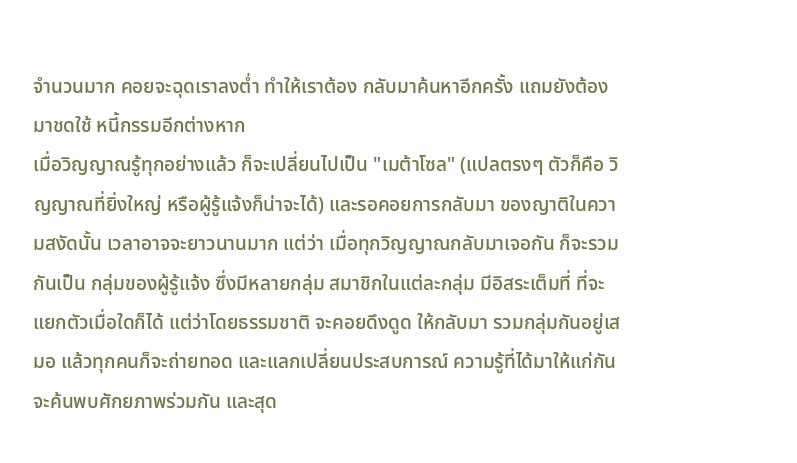จำนวนมาก คอยจะฉุดเราลงต่ำ ทำให้เราต้อง กลับมาค้นหาอีกครั้ง แถมยังต้องมาชดใช้ หนี้กรรมอีกต่างหาก
เมื่อวิญญาณรู้ทุกอย่างแล้ว ก็จะเปลี่ยนไปเป็น "เมต้าโซล" (แปลตรงๆ ตัวก็คือ วิญญาณที่ยิ่งใหญ่ หรือผู้รู้แจ้งก็น่าจะได้) และรอคอยการกลับมา ของญาติในความสงัดนั้น เวลาอาจจะยาวนานมาก แต่ว่า เมื่อทุกวิญญาณกลับมาเจอกัน ก็จะรวมกันเป็น กลุ่มของผู้รู้แจ้ง ซึ่งมีหลายกลุ่ม สมาชิกในแต่ละกลุ่ม มีอิสระเต็มที่ ที่จะแยกตัวเมื่อใดก็ได้ แต่ว่าโดยธรรมชาติ จะคอยดึงดูด ให้กลับมา รวมกลุ่มกันอยู่เสมอ แล้วทุกคนก็จะถ่ายทอด และแลกเปลี่ยนประสบการณ์ ความรู้ที่ได้มาให้แก่กัน จะค้นพบศักยภาพร่วมกัน และสุด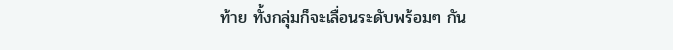ท้าย ทั้งกลุ่มก็จะเลื่อนระดับพร้อมๆ กัน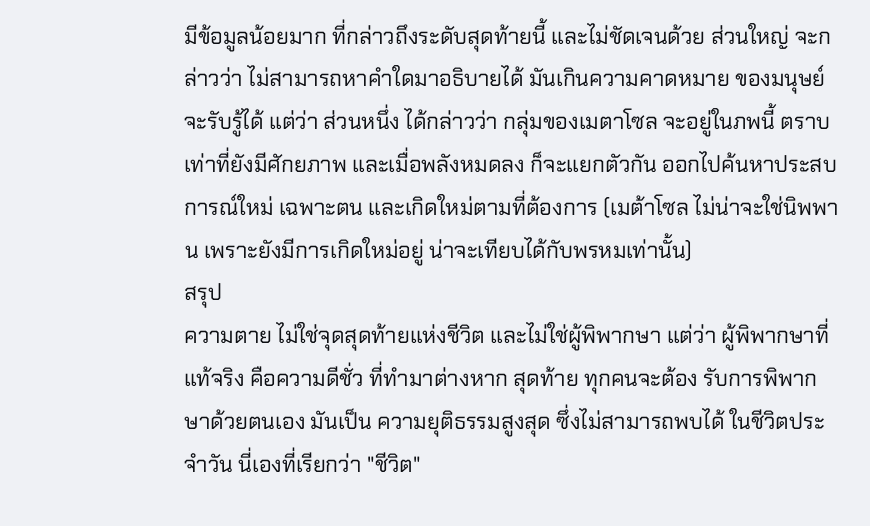มีข้อมูลน้อยมาก ที่กล่าวถึงระดับสุดท้ายนี้ และไม่ชัดเจนด้วย ส่วนใหญ่ จะกล่าวว่า ไม่สามารถหาคำใดมาอธิบายได้ มันเกินความคาดหมาย ของมนุษย์จะรับรู้ได้ แต่ว่า ส่วนหนึ่ง ได้กล่าวว่า กลุ่มของเมตาโซล จะอยู่ในภพนี้ ตราบเท่าที่ยังมีศักยภาพ และเมื่อพลังหมดลง ก็จะแยกตัวกัน ออกไปค้นหาประสบการณ์ใหม่ เฉพาะตน และเกิดใหม่ตามที่ต้องการ (เมต้าโซล ไม่น่าจะใช่นิพพาน เพราะยังมีการเกิดใหม่อยู่ น่าจะเทียบได้กับพรหมเท่านั้น)
สรุป
ความตาย ไม่ใช่จุดสุดท้ายแห่งชีวิต และไม่ใช่ผู้พิพากษา แต่ว่า ผู้พิพากษาที่แท้จริง คือความดีชั่ว ที่ทำมาต่างหาก สุดท้าย ทุกคนจะต้อง รับการพิพากษาด้วยตนเอง มันเป็น ความยุติธรรมสูงสุด ซึ่งไม่สามารถพบได้ ในชีวิตประจำวัน นี่เองที่เรียกว่า "ชีวิต"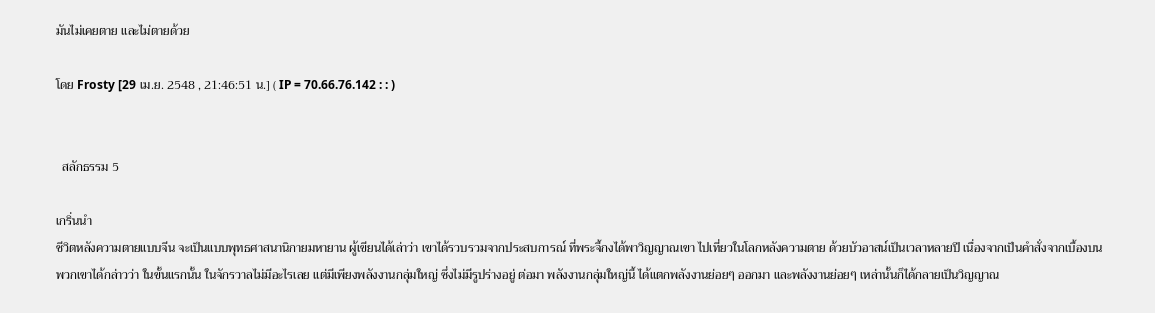มันไม่เคยตาย และไม่ตายด้วย

โดย Frosty [29 เม.ย. 2548 , 21:46:51 น.] ( IP = 70.66.76.142 : : )


  สลักธรรม 5

เกริ่นนำ
ชีวิตหลังความตายแบบจีน จะเป็นแบบพุทธศาสนานิกายมหายาน ผู้เขียนได้เล่าว่า เขาได้รวบรวมจากประสบการณ์ ที่พระจี้กงได้พาวิญญาณเขา ไปเที่ยวในโลกหลังความตาย ด้วยบัวอาสน์เป็นเวลาหลายปี เนื่องจากเป็นคำสั่งจากเบื้องบน
พวกเขาได้กล่าวว่า ในขั้นแรกนั้น ในจักรวาลไม่มีอะไรเลย แต่มีเพียงพลังงานกลุ่มใหญ่ ซึ่งไม่มีรูปร่างอยู่ ต่อมา พลังงานกลุ่มใหญ่นี้ ได้แตกพลังงานย่อยๆ ออกมา และพลังงานย่อยๆ เหล่านั้นก็ได้กลายเป็นวิญญาณ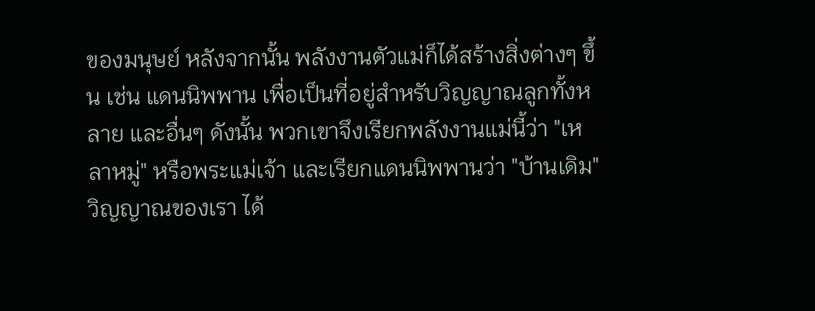ของมนุษย์ หลังจากนั้น พลังงานตัวแม่ก็ได้สร้างสิ่งต่างๆ ขึ้น เช่น แดนนิพพาน เพื่อเป็นที่อยู่สำหรับวิญญาณลูกทั้งหลาย และอื่นๆ ดังนั้น พวกเขาจึงเรียกพลังงานแม่นี้ว่า "เหลาหมู่" หรือพระแม่เจ้า และเรียกแดนนิพพานว่า "บ้านเดิม"
วิญญาณของเรา ได้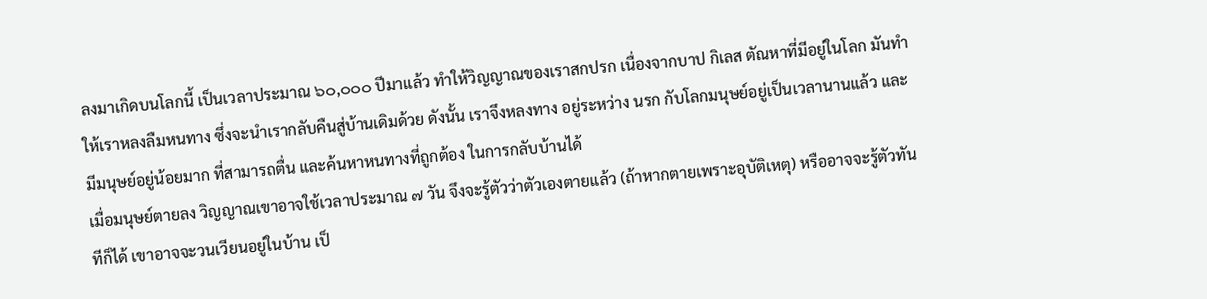ลงมาเกิดบนโลกนี้ เป็นเวลาประมาณ ๖๐,๐๐๐ ปีมาแล้ว ทำให้วิญญาณของเราสกปรก เนื่องจากบาป กิเลส ตัณหาที่มีอยู่ในโลก มันทำให้เราหลงลืมหนทาง ซึ่งจะนำเรากลับคืนสู่บ้านเดิมด้วย ดังนั้น เราจึงหลงทาง อยู่ระหว่าง นรก กับโลกมนุษย์อยู่เป็นเวลานานแล้ว และมีมนุษย์อยู่น้อยมาก ที่สามารถตื่น และค้นหาหนทางที่ถูกต้อง ในการกลับบ้านได้
เมื่อมนุษย์ตายลง วิญญาณเขาอาจใช้เวลาประมาณ ๗ วัน จึงจะรู้ตัวว่าตัวเองตายแล้ว (ถ้าหากตายเพราะอุบัติเหตุ) หรืออาจจะรู้ตัวทันทีก็ได้ เขาอาจจะวนเวียนอยู่ในบ้าน เป็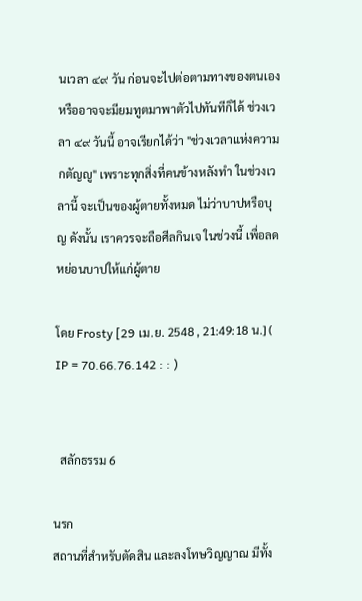นเวลา ๔๙ วัน ก่อนจะไปต่อตามทางของตนเอง หรืออาจจะมียมทูตมาพาตัวไปทันทีก็ได้ ช่วงเวลา ๔๙ วันนี้ อาจเรียกได้ว่า "ช่วงเวลาแห่งความกตัญญู" เพราะทุกสิ่งที่คนข้างหลังทำ ในช่วงเวลานี้ จะเป็นของผู้ตายทั้งหมด ไม่ว่าบาปหรือบุญ ดังนั้น เราควรจะถือศีลกินเจ ในช่วงนี้ เพื่อลดหย่อนบาปให้แก่ผู้ตาย

โดย Frosty [29 เม.ย. 2548 , 21:49:18 น.] ( IP = 70.66.76.142 : : )


  สลักธรรม 6

นรก
สถานที่สำหรับตัดสิน และลงโทษวิญญาณ มีทั้ง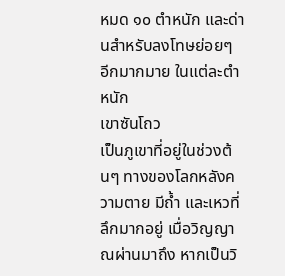หมด ๑๐ ตำหนัก และด่านสำหรับลงโทษย่อยๆ อีกมากมาย ในแต่ละตำหนัก
เขาซันโถว
เป็นภูเขาที่อยู่ในช่วงต้นๆ ทางของโลกหลังความตาย มีถ้ำ และเหวที่ลึกมากอยู่ เมื่อวิญญาณผ่านมาถึง หากเป็นวิ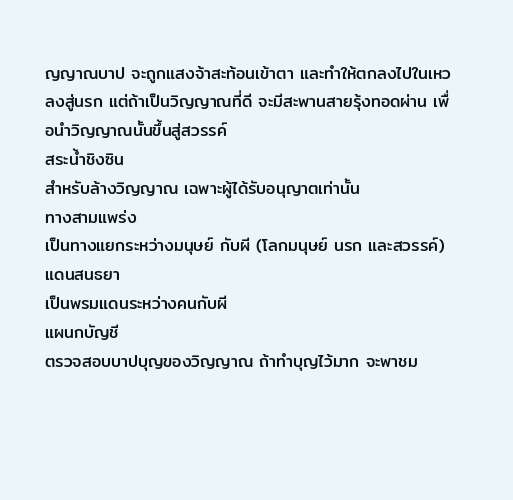ญญาณบาป จะถูกแสงจ้าสะท้อนเข้าตา และทำให้ตกลงไปในเหว ลงสู่นรก แต่ถ้าเป็นวิญญาณที่ดี จะมีสะพานสายรุ้งทอดผ่าน เพื่อนำวิญญาณนั้นขึ้นสู่สวรรค์
สระน้ำชิงซิน
สำหรับล้างวิญญาณ เฉพาะผู้ได้รับอนุญาตเท่านั้น
ทางสามแพร่ง
เป็นทางแยกระหว่างมนุษย์ กับผี (โลกมนุษย์ นรก และสวรรค์)
แดนสนธยา
เป็นพรมแดนระหว่างคนกับผี
แผนกบัญชี
ตรวจสอบบาปบุญของวิญญาณ ถ้าทำบุญไว้มาก จะพาชม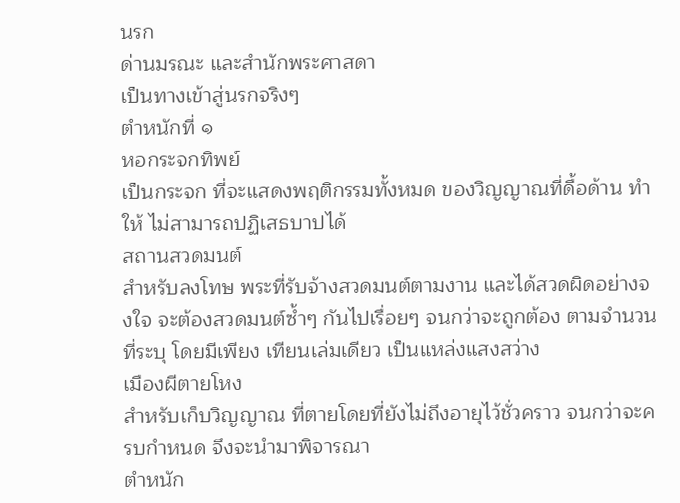นรก
ด่านมรณะ และสำนักพระศาสดา
เป็นทางเข้าสู่นรกจริงๆ
ตำหนักที่ ๑
หอกระจกทิพย์
เป็นกระจก ที่จะแสดงพฤติกรรมทั้งหมด ของวิญญาณที่ดื้อด้าน ทำให้ ไม่สามารถปฏิเสธบาปได้
สถานสวดมนต์
สำหรับลงโทษ พระที่รับจ้างสวดมนต์ตามงาน และได้สวดผิดอย่างจงใจ จะต้องสวดมนต์ซ้ำๆ กันไปเรื่อยๆ จนกว่าจะถูกต้อง ตามจำนวนที่ระบุ โดยมีเพียง เทียนเล่มเดียว เป็นแหล่งแสงสว่าง
เมืองผีตายโหง
สำหรับเก็บวิญญาณ ที่ตายโดยที่ยังไม่ถึงอายุไว้ชั่วคราว จนกว่าจะครบกำหนด จึงจะนำมาพิจารณา
ตำหนัก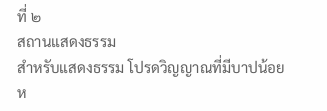ที่ ๒
สถานแสดงธรรม
สำหรับแสดงธรรม โปรดวิญญาณที่มีบาปน้อย
ห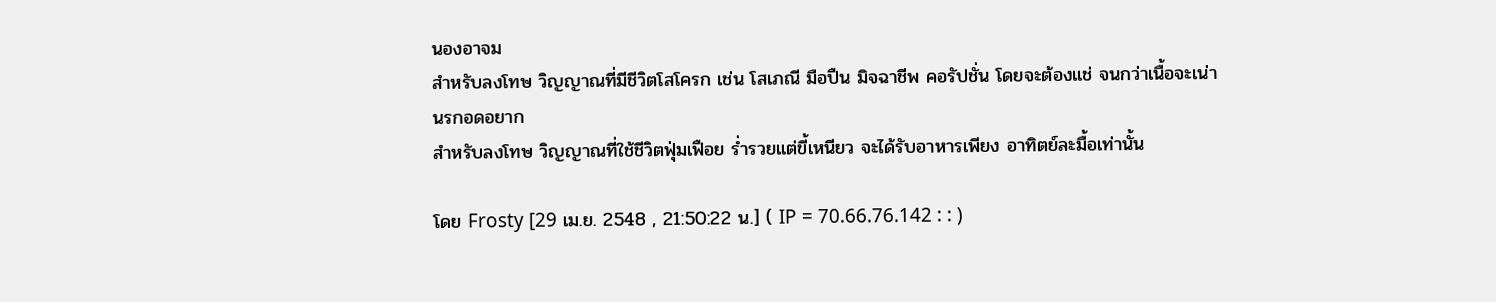นองอาจม
สำหรับลงโทษ วิญญาณที่มีชีวิตโสโครก เช่น โสเภณี มือปืน มิจฉาชีพ คอรัปชั่น โดยจะต้องแช่ จนกว่าเนื้อจะเน่า
นรกอดอยาก
สำหรับลงโทษ วิญญาณที่ใช้ชีวิตฟุ่มเฟือย ร่ำรวยแต่ขี้เหนียว จะได้รับอาหารเพียง อาทิตย์ละมื้อเท่านั้น

โดย Frosty [29 เม.ย. 2548 , 21:50:22 น.] ( IP = 70.66.76.142 : : )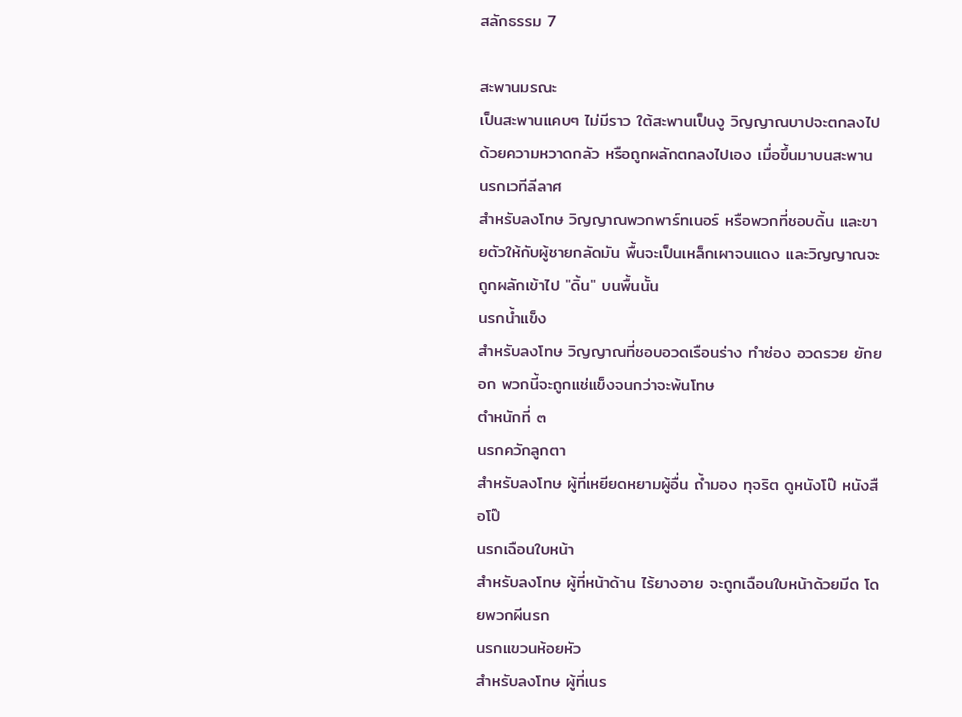สลักธรรม 7

สะพานมรณะ
เป็นสะพานแคบๆ ไม่มีราว ใต้สะพานเป็นงู วิญญาณบาปจะตกลงไป ด้วยความหวาดกลัว หรือถูกผลักตกลงไปเอง เมื่อขึ้นมาบนสะพาน
นรกเวทีลีลาศ
สำหรับลงโทษ วิญญาณพวกพาร์ทเนอร์ หรือพวกที่ชอบดิ้น และขายตัวให้กับผู้ชายกลัดมัน พื้นจะเป็นเหล็กเผาจนแดง และวิญญาณจะถูกผลักเข้าไป "ดิ้น" บนพื้นนั้น
นรกน้ำแข็ง
สำหรับลงโทษ วิญญาณที่ชอบอวดเรือนร่าง ทำซ่อง อวดรวย ยักยอก พวกนี้จะถูกแช่แข็งจนกว่าจะพ้นโทษ
ตำหนักที่ ๓
นรกควักลูกตา
สำหรับลงโทษ ผู้ที่เหยียดหยามผู้อื่น ถ้ำมอง ทุจริต ดูหนังโป๊ หนังสือโป๊
นรกเฉือนใบหน้า
สำหรับลงโทษ ผู้ที่หน้าด้าน ไร้ยางอาย จะถูกเฉือนใบหน้าด้วยมีด โดยพวกผีนรก
นรกแขวนห้อยหัว
สำหรับลงโทษ ผู้ที่เนร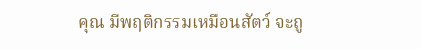คุณ มีพฤติกรรมเหมือนสัตว์ จะถู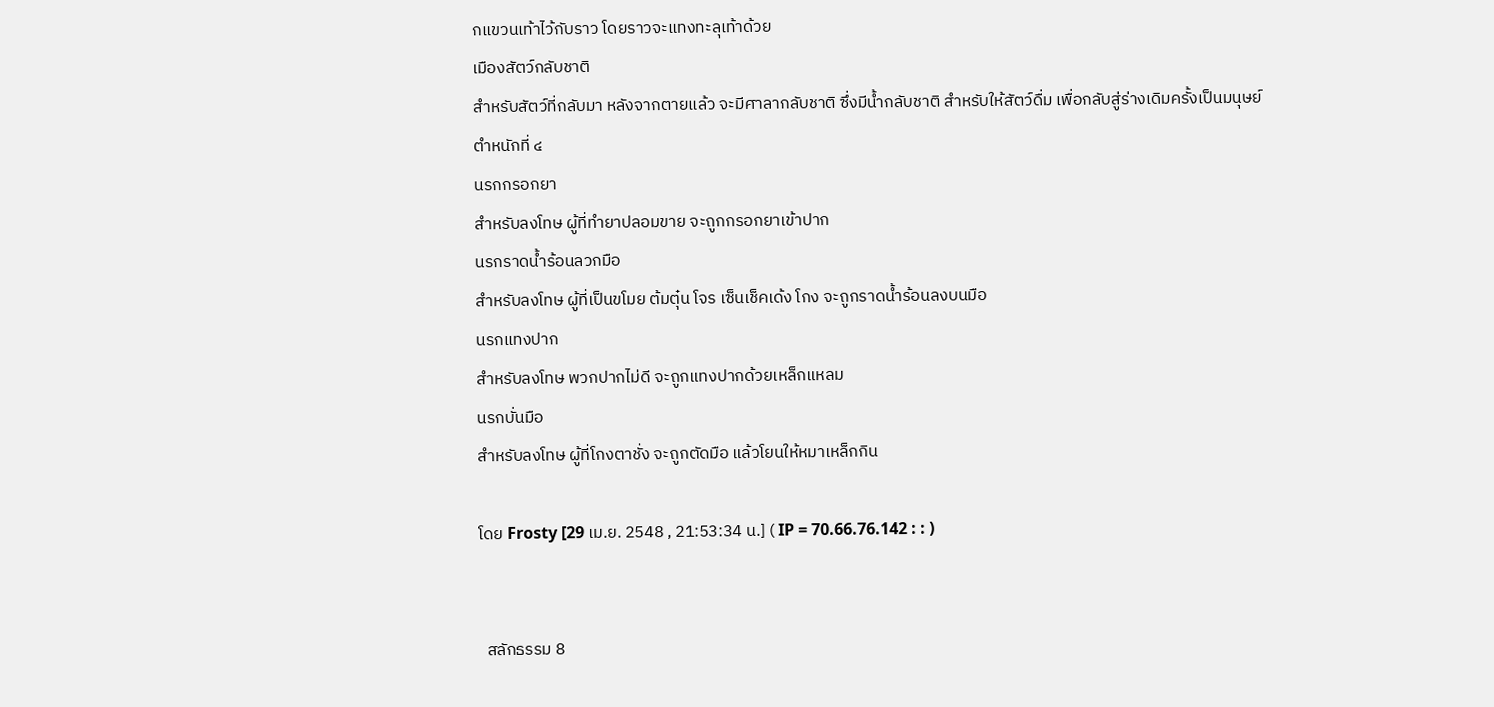กแขวนเท้าไว้กับราว โดยราวจะแทงทะลุเท้าด้วย
เมืองสัตว์กลับชาติ
สำหรับสัตว์ที่กลับมา หลังจากตายแล้ว จะมีศาลากลับชาติ ซึ่งมีน้ำกลับชาติ สำหรับให้สัตว์ดื่ม เพื่อกลับสู่ร่างเดิมครั้งเป็นมนุษย์
ตำหนักที่ ๔
นรกกรอกยา
สำหรับลงโทษ ผู้ที่ทำยาปลอมขาย จะถูกกรอกยาเข้าปาก
นรกราดน้ำร้อนลวกมือ
สำหรับลงโทษ ผู้ที่เป็นขโมย ต้มตุ๋น โจร เซ็นเช็คเด้ง โกง จะถูกราดน้ำร้อนลงบนมือ
นรกแทงปาก
สำหรับลงโทษ พวกปากไม่ดี จะถูกแทงปากด้วยเหล็กแหลม
นรกบั่นมือ
สำหรับลงโทษ ผู้ที่โกงตาชั่ง จะถูกตัดมือ แล้วโยนให้หมาเหล็กกิน

โดย Frosty [29 เม.ย. 2548 , 21:53:34 น.] ( IP = 70.66.76.142 : : )


  สลักธรรม 8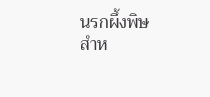นรกผึ้งพิษ
สำห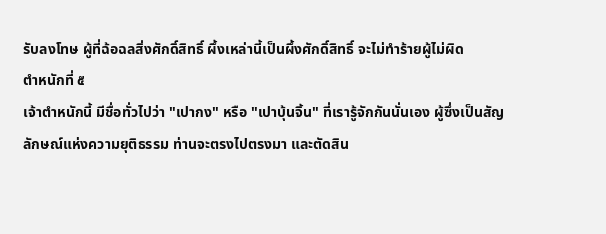รับลงโทษ ผู้ที่ฉ้อฉลสิ่งศักดิ์สิทธิ์ ผึ้งเหล่านี้เป็นผึ้งศักดิ์สิทธิ์ จะไม่ทำร้ายผู้ไม่ผิด
ตำหนักที่ ๕
เจ้าตำหนักนี้ มีชื่อทั่วไปว่า "เปากง" หรือ "เปาบุ้นจิ้น" ที่เรารู้จักกันนั่นเอง ผู้ซึ่งเป็นสัญลักษณ์แห่งความยุติธรรม ท่านจะตรงไปตรงมา และตัดสิน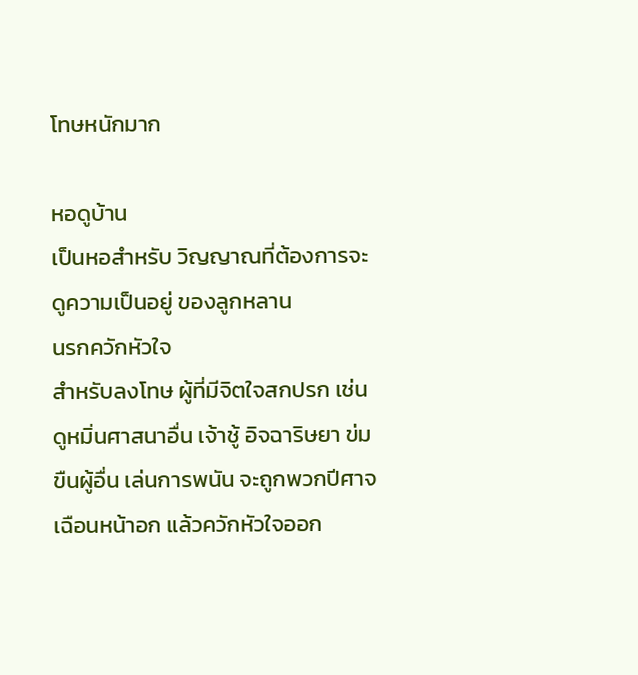โทษหนักมาก

หอดูบ้าน
เป็นหอสำหรับ วิญญาณที่ต้องการจะดูความเป็นอยู่ ของลูกหลาน
นรกควักหัวใจ
สำหรับลงโทษ ผู้ที่มีจิตใจสกปรก เช่น ดูหมิ่นศาสนาอื่น เจ้าชู้ อิจฉาริษยา ข่มขืนผู้อื่น เล่นการพนัน จะถูกพวกปีศาจเฉือนหน้าอก แล้วควักหัวใจออก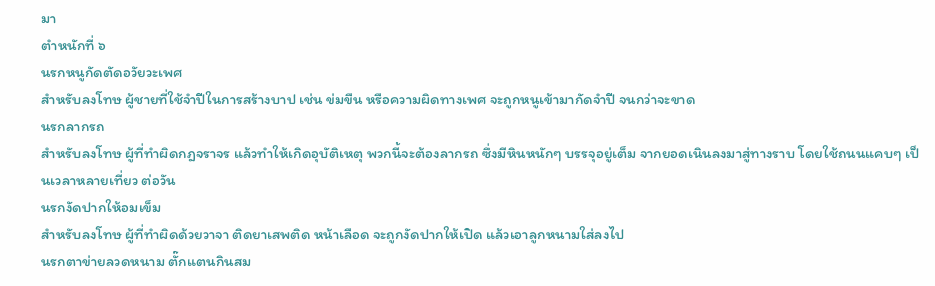มา
ตำหนักที่ ๖
นรกหนูกัดตัดอวัยวะเพศ
สำหรับลงโทษ ผู้ชายที่ใช้จำปีในการสร้างบาป เช่น ข่มขืน หรือความผิดทางเพศ จะถูกหนูเข้ามากัดจำปี จนกว่าจะขาด
นรกลากรถ
สำหรับลงโทษ ผู้ที่ทำผิดกฎจราจร แล้วทำให้เกิดอุบัติเหตุ พวกนี้จะต้องลากรถ ซึ่งมีหินหนักๆ บรรจุอยู่เต็ม จากยอดเนินลงมาสู่ทางราบ โดยใช้ถนนแคบๆ เป็นเวลาหลายเที่ยว ต่อวัน
นรกงัดปากให้อมเข็ม
สำหรับลงโทษ ผู้ที่ทำผิดด้วยวาจา ติดยาเสพติด หน้าเลือด จะถูกงัดปากให้เปิด แล้วเอาลูกหนามใส่ลงไป
นรกตาข่ายลวดหนาม ตั๊กแตนกินสม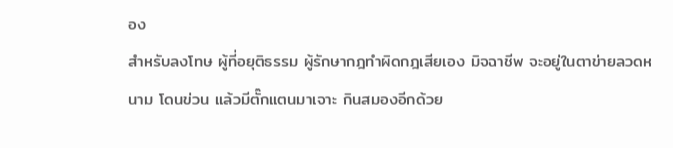อง
สำหรับลงโทษ ผู้ที่อยุติธรรม ผู้รักษากฎทำผิดกฎเสียเอง มิจฉาชีพ จะอยู่ในตาข่ายลวดหนาม โดนข่วน แล้วมีตั๊กแตนมาเจาะ กินสมองอีกด้วย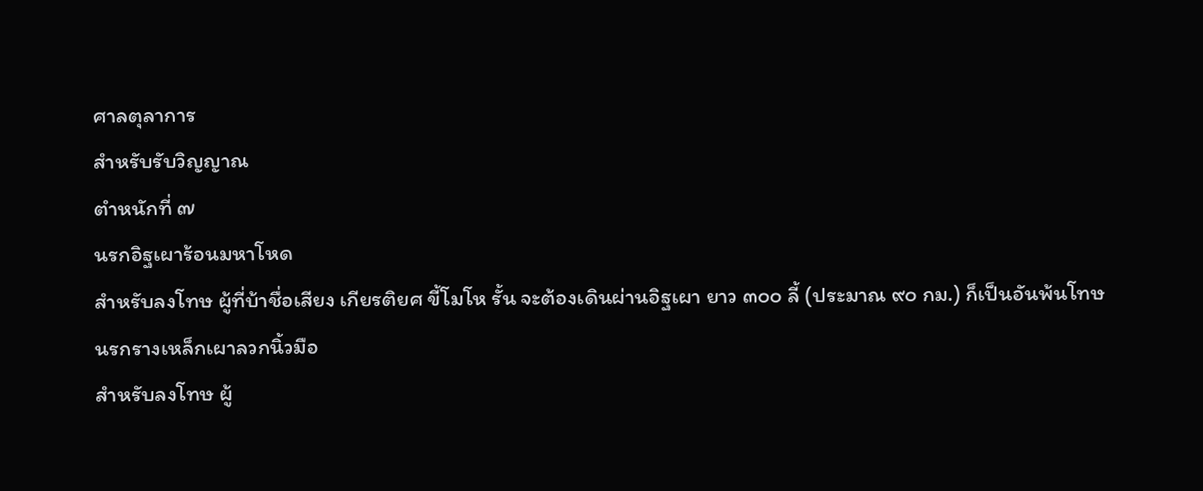ศาลตุลาการ
สำหรับรับวิญญาณ
ตำหนักที่ ๗
นรกอิฐเผาร้อนมหาโหด
สำหรับลงโทษ ผู้ที่บ้าชื่อเสียง เกียรติยศ ขี้โมโห รั้น จะต้องเดินผ่านอิฐเผา ยาว ๓๐๐ ลี้ (ประมาณ ๙๐ กม.) ก็เป็นอันพ้นโทษ
นรกรางเหล็กเผาลวกนิ้วมือ
สำหรับลงโทษ ผู้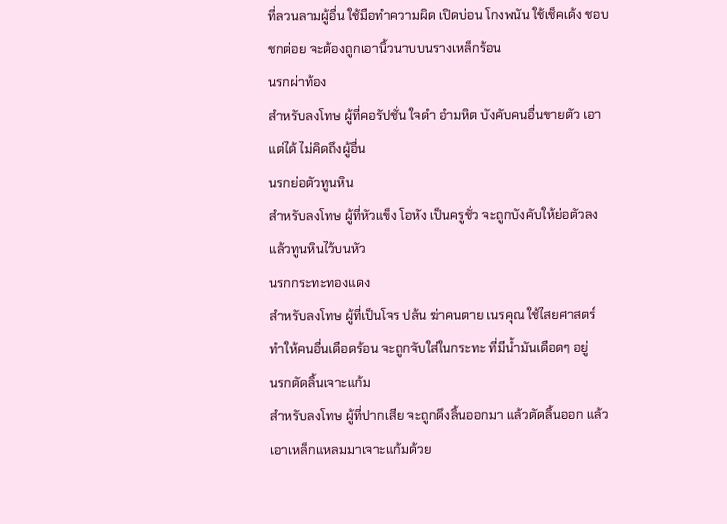ที่ลวนลามผู้อื่น ใช้มือทำความผิด เปิดบ่อน โกงพนัน ใช้เช็คเด้ง ชอบชกต่อย จะต้องถูกเอานิ้วนาบบนรางเหล็กร้อน
นรกผ่าท้อง
สำหรับลงโทษ ผู้ที่คอรัปชั่น ใจดำ อำมหิต บังคับคนอื่นขายตัว เอาแต่ได้ ไม่คิดถึงผู้อื่น
นรกย่อตัวทูนหิน
สำหรับลงโทษ ผู้ที่หัวแข็ง โอหัง เป็นครูชั่ว จะถูกบังคับให้ย่อตัวลง แล้วทูนหินไว้บนหัว
นรกกระทะทองแดง
สำหรับลงโทษ ผู้ที่เป็นโจร ปล้น ฆ่าคนตาย เนรคุณ ใช้ไสยศาสตร์ ทำให้คนอื่นเดือดร้อน จะถูกจับใส่ในกระทะ ที่มีน้ำมันเดือดๆ อยู่
นรกตัดลิ้นเจาะแก้ม
สำหรับลงโทษ ผู้ที่ปากเสีย จะถูกดึงลิ้นออกมา แล้วตัดลิ้นออก แล้วเอาเหล็กแหลมมาเจาะแก้มด้วย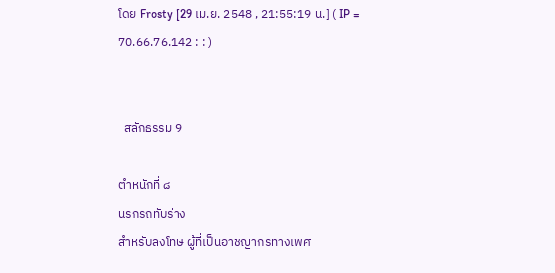โดย Frosty [29 เม.ย. 2548 , 21:55:19 น.] ( IP = 70.66.76.142 : : )


  สลักธรรม 9

ตำหนักที่ ๘
นรกรถทับร่าง
สำหรับลงโทษ ผู้ที่เป็นอาชญากรทางเพศ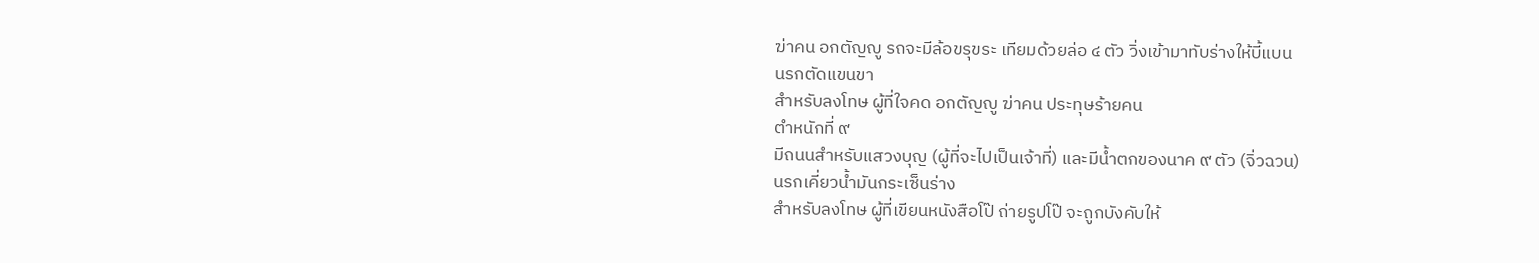ฆ่าคน อกตัญญู รถจะมีล้อขรุขระ เทียมด้วยล่อ ๔ ตัว วิ่งเข้ามาทับร่างให้บี้แบน
นรกตัดแขนขา
สำหรับลงโทษ ผู้ที่ใจคด อกตัญญู ฆ่าคน ประทุษร้ายคน
ตำหนักที่ ๙
มีถนนสำหรับแสวงบุญ (ผู้ที่จะไปเป็นเจ้าที่) และมีน้ำตกของนาค ๙ ตัว (จิ่วฉวน)
นรกเคี่ยวน้ำมันกระเซ็นร่าง
สำหรับลงโทษ ผู้ที่เขียนหนังสือโป๊ ถ่ายรูปโป๊ จะถูกบังคับให้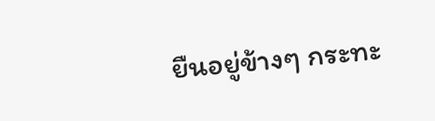ยืนอยู่ข้างๆ กระทะ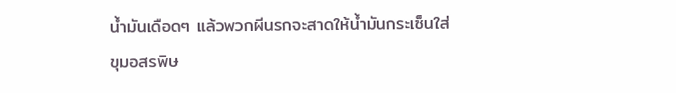น้ำมันเดือดๆ แล้วพวกผีนรกจะสาดให้น้ำมันกระเซ็นใส่
ขุมอสรพิษ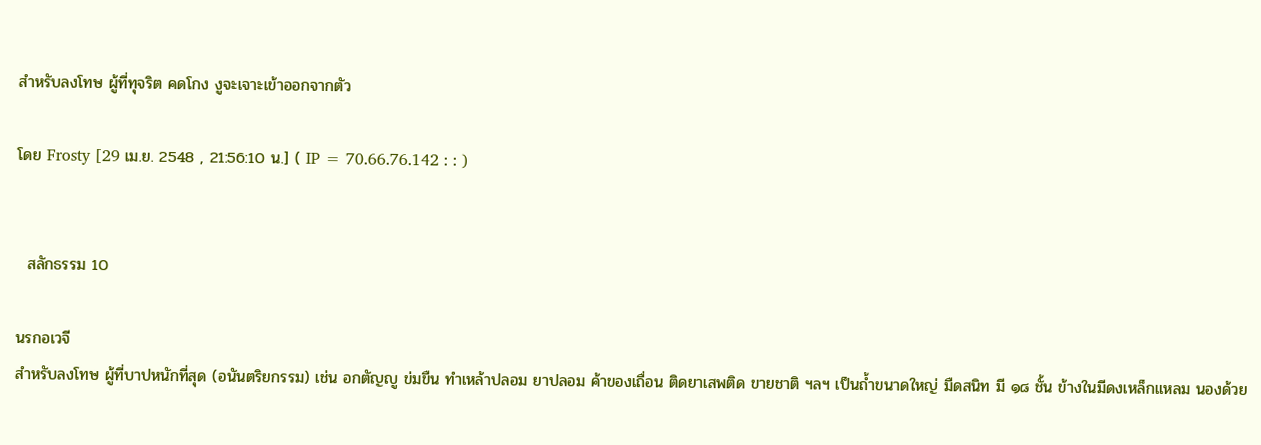สำหรับลงโทษ ผู้ที่ทุจริต คดโกง งูจะเจาะเข้าออกจากตัว

โดย Frosty [29 เม.ย. 2548 , 21:56:10 น.] ( IP = 70.66.76.142 : : )


  สลักธรรม 10

นรกอเวจี
สำหรับลงโทษ ผู้ที่บาปหนักที่สุด (อนันตริยกรรม) เช่น อกตัญญู ข่มขืน ทำเหล้าปลอม ยาปลอม ค้าของเถื่อน ติดยาเสพติด ขายชาติ ฯลฯ เป็นถ้ำขนาดใหญ่ มืดสนิท มี ๑๘ ชั้น ข้างในมีดงเหล็กแหลม นองด้วย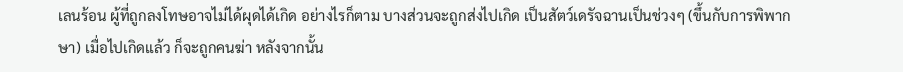เลนร้อน ผู้ที่ถูกลงโทษอาจไม่ได้ผุดได้เกิด อย่างไรก็ตาม บางส่วนจะถูกส่งไปเกิด เป็นสัตว์เดรัจฉานเป็นช่วงๆ (ขึ้นกับการพิพากษา) เมื่อไปเกิดแล้ว ก็จะถูกคนฆ่า หลังจากนั้น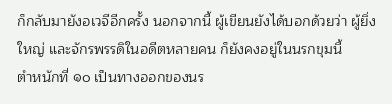ก็กลับมายังอเวจีอีกครั้ง นอกจากนี้ ผู้เขียนยังได้บอกด้วยว่า ผู้ยิ่งใหญ่ และจักรพรรดิในอดีตหลายคน ก็ยังคงอยู่ในนรกขุมนี้
ตำหนักที่ ๑๐ เป็นทางออกของนร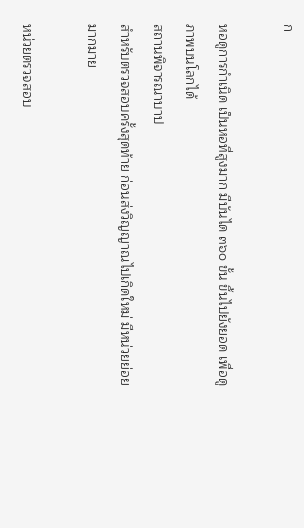ก

หอดูการกำเนิด เป็นหอที่สูงมาก มีบันได ๓๖๐ ขั้น ขึ้นไปยังยอด เพื่อดูภาพบนโลกได้
สถานพิจารณาบาป
สำหรับตรวจสอบครั้งสุดท้าย ก่อนส่งวิญญาณไปเกิดใหม่ มีหน่วยย่อยมากมาย

หน่วยตรวจสอบ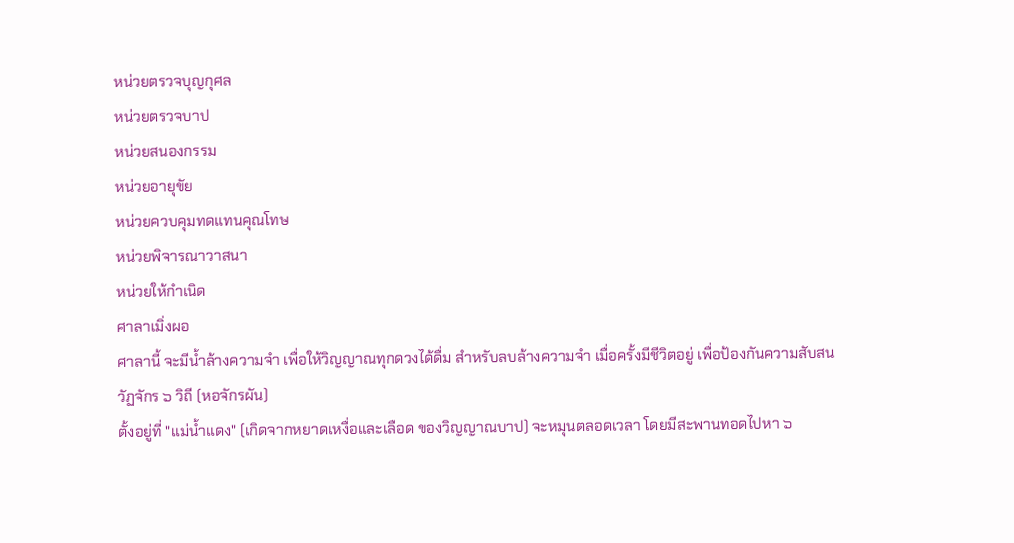หน่วยตรวจบุญกุศล
หน่วยตรวจบาป
หน่วยสนองกรรม
หน่วยอายุขัย
หน่วยควบคุมทดแทนคุณโทษ
หน่วยพิจารณาวาสนา
หน่วยให้กำเนิด
ศาลาเมิ่งผอ
ศาลานี้ จะมีน้ำล้างความจำ เพื่อให้วิญญาณทุกดวงได้ดื่ม สำหรับลบล้างความจำ เมื่อครั้งมีชีวิตอยู่ เพื่อป้องกันความสับสน
วัฏจักร ๖ วิถี (หอจักรผัน)
ตั้งอยู่ที่ "แม่น้ำแดง" (เกิดจากหยาดเหงื่อและเลือด ของวิญญาณบาป) จะหมุนตลอดเวลา โดยมีสะพานทอดไปหา ๖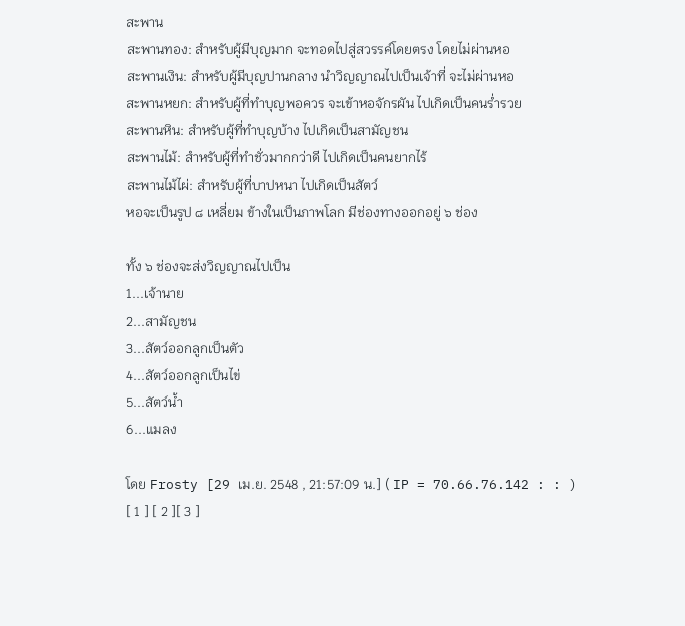สะพาน
สะพานทอง: สำหรับผู้มีบุญมาก จะทอดไปสู่สวรรค์โดยตรง โดยไม่ผ่านหอ
สะพานเงิน: สำหรับผู้มีบุญปานกลาง นำวิญญาณไปเป็นเจ้าที่ จะไม่ผ่านหอ
สะพานหยก: สำหรับผู้ที่ทำบุญพอควร จะเข้าหอจักรผัน ไปเกิดเป็นคนร่ำรวย
สะพานหิน: สำหรับผู้ที่ทำบุญบ้าง ไปเกิดเป็นสามัญชน
สะพานไม้: สำหรับผู้ที่ทำชั่วมากกว่าดี ไปเกิดเป็นคนยากไร้
สะพานไม้ไผ่: สำหรับผู้ที่บาปหนา ไปเกิดเป็นสัตว์
หอจะเป็นรูป ๘ เหลี่ยม ข้างในเป็นภาพโลก มีช่องทางออกอยู่ ๖ ช่อง

ทั้ง ๖ ช่องจะส่งวิญญาณไปเป็น
1...เจ้านาย
2...สามัญชน
3...สัตว์ออกลูกเป็นตัว
4...สัตว์ออกลูกเป็นไข่
5...สัตว์น้ำ
6...แมลง

โดย Frosty [29 เม.ย. 2548 , 21:57:09 น.] ( IP = 70.66.76.142 : : )
[ 1 ] [ 2 ][ 3 ]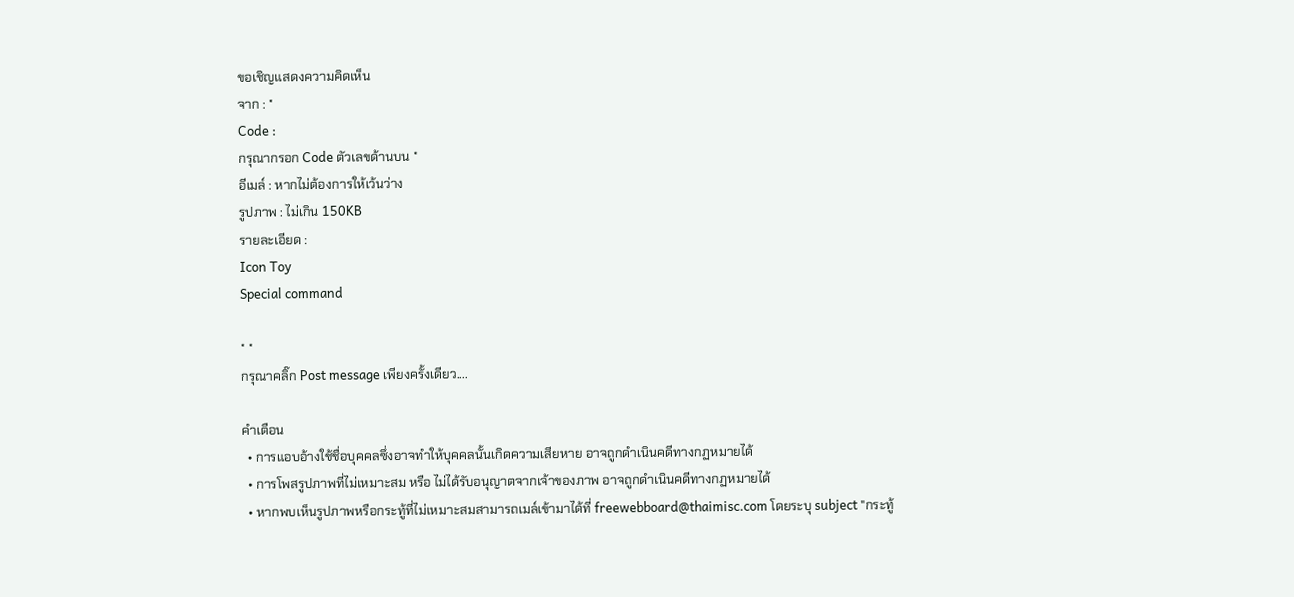ขอเชิญแสดงความคิดเห็น
จาก : *
Code :
กรุณากรอก Code ตัวเลขด้านบน *
อีเมล์ : หากไม่ต้องการให้เว้นว่าง
รูปภาพ : ไม่เกิน 150KB
รายละเอียด :
Icon Toy
Special command

* *
กรุณาคลิ๊ก Post message เพียงครั้งเดียว....

คำเตือน
  • การแอบอ้างใช้ชื่อบุคคลซึ่งอาจทำให้บุคคลนั้นเกิดความเสียหาย อาจถูกดำเนินคดีทางกฏหมายได้
  • การโพสรูปภาพที่ไม่เหมาะสม หรือ ไม่ได้รับอนุญาตจากเจ้าของภาพ อาจถูกดำเนินคดีทางกฏหมายได้
  • หากพบเห็นรูปภาพหรือกระทู้ที่ไม่เหมาะสมสามารถเมล์เข้ามาได้ที่ freewebboard@thaimisc.com โดยระบุ subject "กระทู้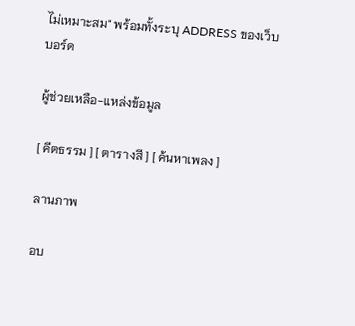ไม่เหมาะสม" พร้อมทั้งระบุ ADDRESS ของเว็บบอร์ด

ผู้ช่วยเหลือ-แหล่งข้อมูล

[ คีตธรรม ] [ ตารางสี ] [ ค้นหาเพลง ]

ลานภาพ

อบ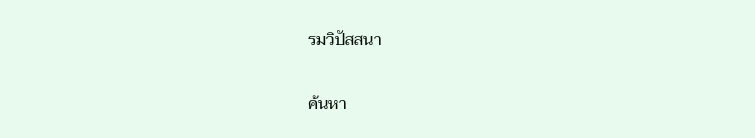รมวิปัสสนา

ค้นหา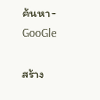ค้นหา-GooGle

สร้าง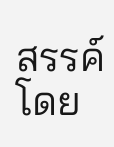สรรค์โดย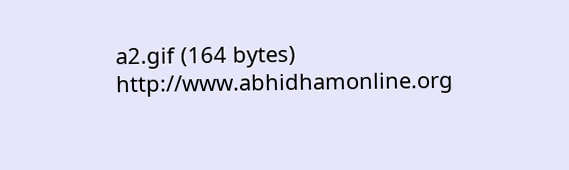a2.gif (164 bytes) http://www.abhidhamonline.org